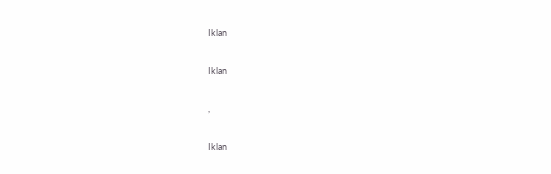Iklan

Iklan

,

Iklan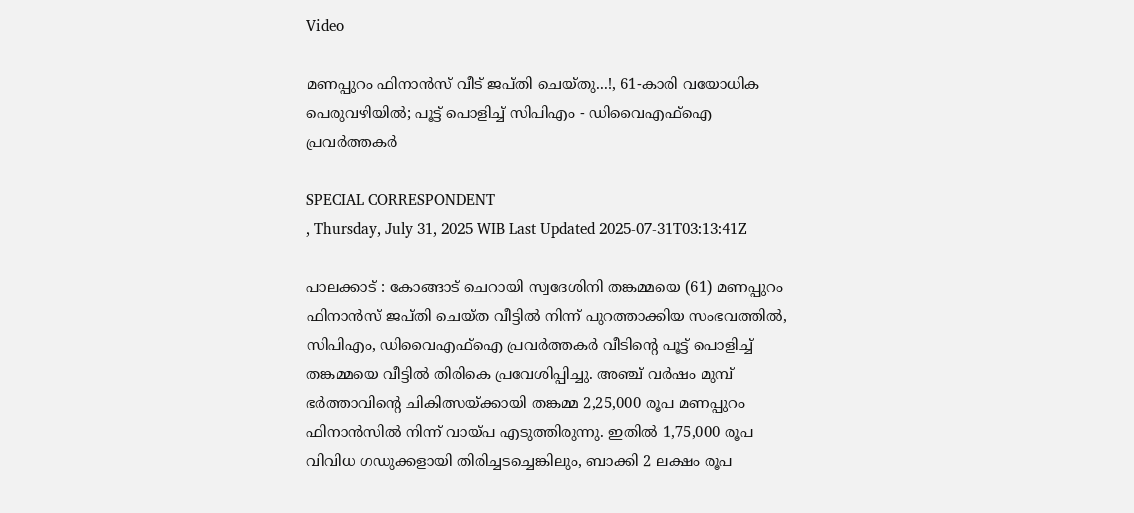Video

മണപ്പുറം ഫിനാൻസ് വീട് ജപ്തി ചെയ്തു...!, 61-കാരി വയോധിക പെരുവഴിയിൽ; പൂട്ട് പൊളിച്ച് സിപിഎം - ഡിവൈഎഫ്ഐ പ്രവർത്തകർ

SPECIAL CORRESPONDENT
, Thursday, July 31, 2025 WIB Last Updated 2025-07-31T03:13:41Z

പാലക്കാട് : കോങ്ങാട് ചെറായി സ്വദേശിനി തങ്കമ്മയെ (61) മണപ്പുറം ഫിനാൻസ് ജപ്തി ചെയ്ത വീട്ടിൽ നിന്ന് പുറത്താക്കിയ സംഭവത്തിൽ, സിപിഎം, ഡിവൈഎഫ്ഐ പ്രവർത്തകർ വീടിന്റെ പൂട്ട് പൊളിച്ച് തങ്കമ്മയെ വീട്ടിൽ തിരികെ പ്രവേശിപ്പിച്ചു. അഞ്ച് വർഷം മുമ്പ് ഭർത്താവിന്റെ ചികിത്സയ്ക്കായി തങ്കമ്മ 2,25,000 രൂപ മണപ്പുറം ഫിനാൻസിൽ നിന്ന് വായ്പ എടുത്തിരുന്നു. ഇതിൽ 1,75,000 രൂപ വിവിധ ഗഡുക്കളായി തിരിച്ചടച്ചെങ്കിലും, ബാക്കി 2 ലക്ഷം രൂപ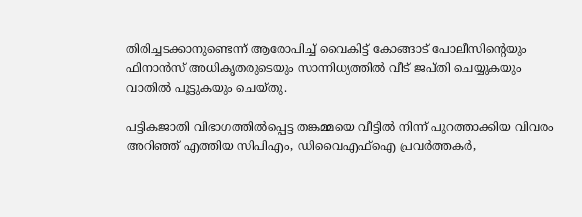തിരിച്ചടക്കാനുണ്ടെന്ന് ആരോപിച്ച് വൈകിട്ട് കോങ്ങാട് പോലീസിന്റെയും ഫിനാൻസ് അധികൃതരുടെയും സാന്നിധ്യത്തിൽ വീട് ജപ്തി ചെയ്യുകയും വാതിൽ പൂട്ടുകയും ചെയ്തു.

പട്ടികജാതി വിഭാഗത്തിൽപ്പെട്ട തങ്കമ്മയെ വീട്ടിൽ നിന്ന് പുറത്താക്കിയ വിവരം അറിഞ്ഞ് എത്തിയ സിപിഎം, ഡിവൈഎഫ്ഐ പ്രവർത്തകർ,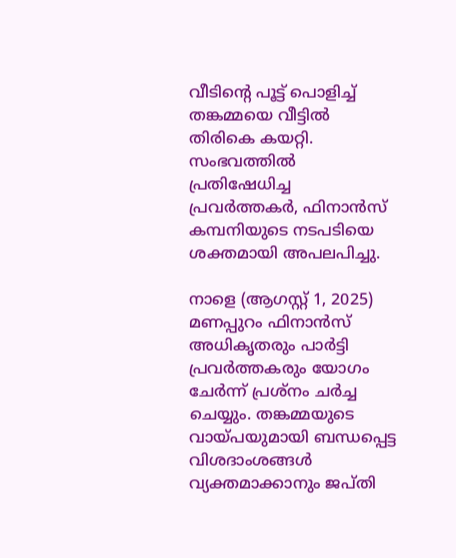വീടിന്റെ പൂട്ട് പൊളിച്ച് തങ്കമ്മയെ വീട്ടിൽ തിരികെ കയറ്റി. സംഭവത്തിൽ പ്രതിഷേധിച്ച പ്രവർത്തകർ, ഫിനാൻസ് കമ്പനിയുടെ നടപടിയെ ശക്തമായി അപലപിച്ചു.

നാളെ (ആഗസ്റ്റ് 1, 2025) മണപ്പുറം ഫിനാൻസ് അധികൃതരും പാർട്ടി പ്രവർത്തകരും യോഗം ചേർന്ന് പ്രശ്നം ചർച്ച ചെയ്യും. തങ്കമ്മയുടെ വായ്പയുമായി ബന്ധപ്പെട്ട വിശദാംശങ്ങൾ വ്യക്തമാക്കാനും ജപ്തി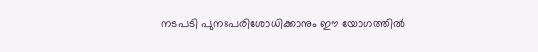നടപടി പുനഃപരിശോധിക്കാനും ഈ യോഗത്തിൽ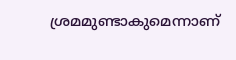ശ്രമമുണ്ടാകുമെന്നാണ്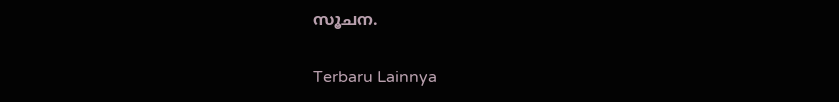സൂചന.

Terbaru Lainnya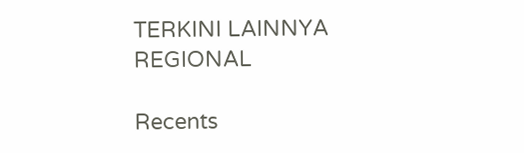TERKINI LAINNYA
REGIONAL

Recents